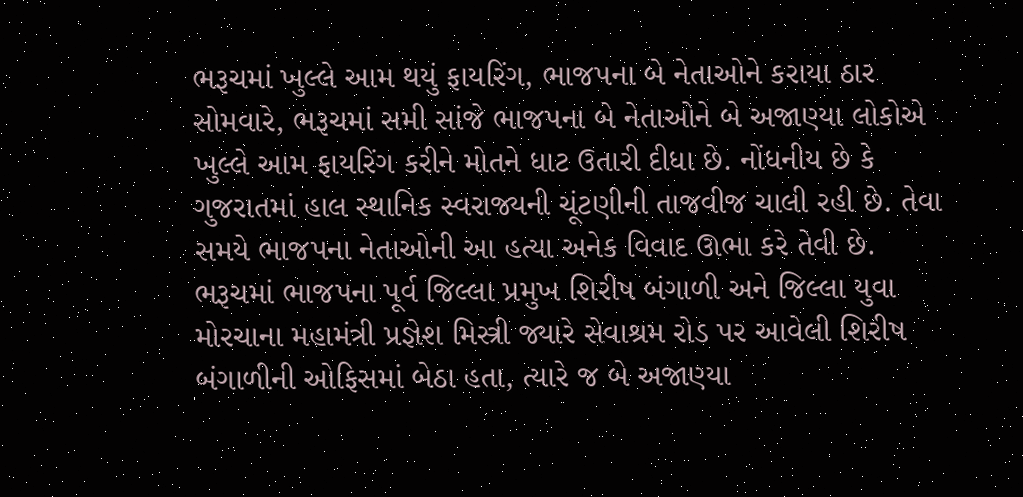ભરૂચમાં ખુલ્લે આમ થયું ફાયરિંગ, ભાજપના બે નેતાઓને કરાયા ઠાર
સોમવારે, ભરૂચમાં સમી સાંજે ભાજપના બે નેતાઓને બે અજાણ્યા લોકોએ ખુલ્લે આમ ફાયરિંગ કરીને મોતને ધાટ ઉતારી દીધા છે. નોંધનીય છે કે ગુજરાતમાં હાલ સ્થાનિક સ્વરાજ્યની ચૂંટણીની તાજવીજ ચાલી રહી છે. તેવા સમયે ભાજપના નેતાઓની આ હત્યા અનેક વિવાદ ઊભા કરે તેવી છે.
ભરૂચમાં ભાજપના પૂર્વ જિલ્લા પ્રમુખ શિરીષ બંગાળી અને જિલ્લા યુવા મોરચાના મહામંત્રી પ્રજ્ઞેશ મિસ્ત્રી જ્યારે સેવાશ્રમ રોડ પર આવેલી શિરીષ બંગાળીની ઓફિસમાં બેઠા હતા, ત્યારે જ બે અજાણ્યા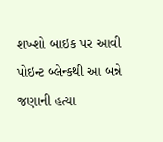શખ્શો બાઇક પર આવી પોઇન્ટ બ્લેન્કથી આ બન્ને જણાની હત્યા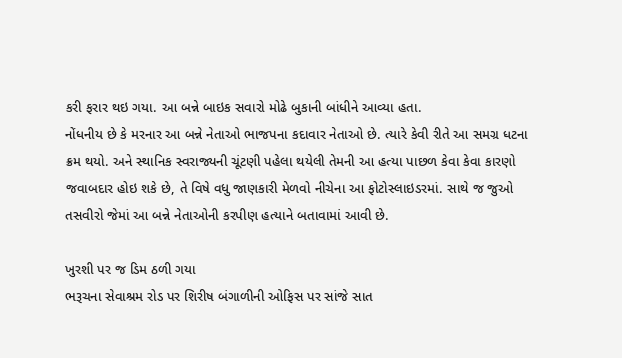કરી ફરાર થઇ ગયા. આ બન્ને બાઇક સવારો મોઢે બુકાની બાંધીને આવ્યા હતા.
નોંધનીય છે કે મરનાર આ બન્ને નેતાઓ ભાજપના કદાવાર નેતાઓ છે. ત્યારે કેવી રીતે આ સમગ્ર ધટના ક્રમ થયો. અને સ્થાનિક સ્વરાજ્યની ચૂંટણી પહેલા થયેલી તેમની આ હત્યા પાછળ કેવા કેવા કારણો જવાબદાર હોઇ શકે છે, તે વિષે વધુ જાણકારી મેળવો નીચેના આ ફોટોસ્લાઇડરમાં. સાથે જ જુઓ તસવીરો જેમાં આ બન્ને નેતાઓની કરપીણ હત્યાને બતાવામાં આવી છે.

ખુરશી પર જ ડિમ ઠળી ગયા
ભરૂચના સેવાશ્રમ રોડ પર શિરીષ બંગાળીની ઓફિસ પર સાંજે સાત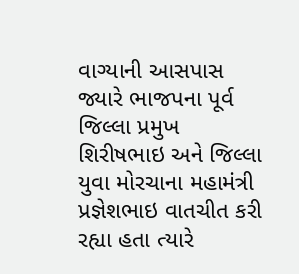વાગ્યાની આસપાસ જ્યારે ભાજપના પૂર્વ જિલ્લા પ્રમુખ શિરીષભાઇ અને જિલ્લા યુવા મોરચાના મહામંત્રી પ્રજ્ઞેશભાઇ વાતચીત કરી રહ્યા હતા ત્યારે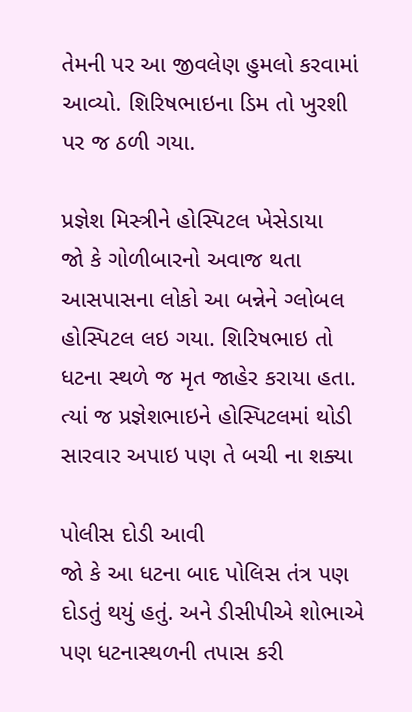તેમની પર આ જીવલેણ હુમલો કરવામાં આવ્યો. શિરિષભાઇના ડિમ તો ખુરશી પર જ ઠળી ગયા.

પ્રજ્ઞેશ મિસ્ત્રીને હોસ્પિટલ ખેસેડાયા
જો કે ગોળીબારનો અવાજ થતા આસપાસના લોકો આ બન્નેને ગ્લોબલ હોસ્પિટલ લઇ ગયા. શિરિષભાઇ તો ધટના સ્થળે જ મૃત જાહેર કરાયા હતા. ત્યાં જ પ્રજ્ઞેશભાઇને હોસ્પિટલમાં થોડી સારવાર અપાઇ પણ તે બચી ના શક્યા

પોલીસ દોડી આવી
જો કે આ ધટના બાદ પોલિસ તંત્ર પણ દોડતું થયું હતું. અને ડીસીપીએ શોભાએ પણ ધટનાસ્થળની તપાસ કરી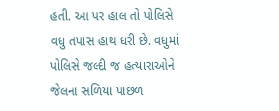હતી. આ પર હાલ તો પોલિસે વધુ તપાસ હાથ ધરી છે. વધુમાં પોલિસે જલ્દી જ હત્યારાઓને જેલના સળિયા પાછળ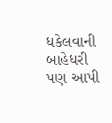ધકેલવાની બાહેધરી પણ આપી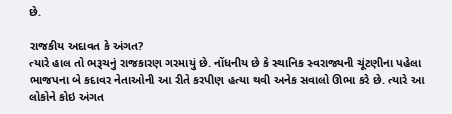છે.

રાજકીય અદાવત કે અંગત?
ત્યારે હાલ તો ભરૂચનું રાજકારણ ગરમાયું છે. નોંધનીય છે કે સ્થાનિક સ્વરાજ્યની ચૂંટણીના પહેલા ભાજપના બે કદાવર નેતાઓની આ રીતે કરપીણ હત્યા થવી અનેક સવાલો ઊભા કરે છે. ત્યારે આ લોકોને કોઇ અંગત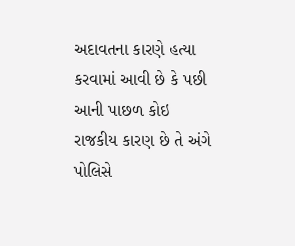અદાવતના કારણે હત્યા કરવામાં આવી છે કે પછી આની પાછળ કોઇ રાજકીય કારણ છે તે અંગે પોલિસે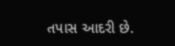તપાસ આદરી છે.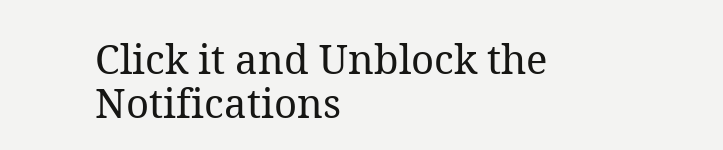Click it and Unblock the Notifications